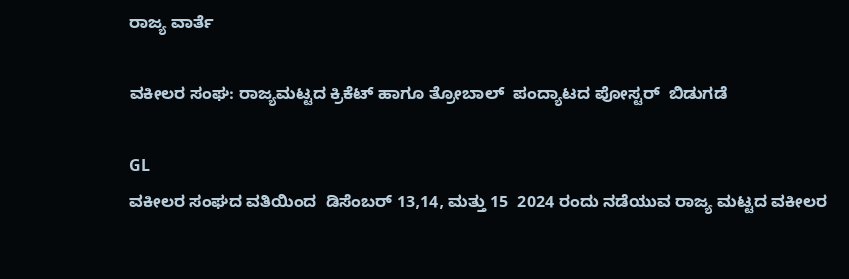ರಾಜ್ಯ ವಾರ್ತೆ

ವಕೀಲರ ಸಂಘ: ರಾಜ್ಯಮಟ್ಟದ ಕ್ರಿಕೆಟ್ ಹಾಗೂ ತ್ರೋಬಾಲ್  ಪಂದ್ಯಾಟದ ಪೋಸ್ಟರ್  ಬಿಡುಗಡೆ

GL
ವಕೀಲರ ಸಂಘದ ವತಿಯಿಂದ  ಡಿಸೆಂಬರ್ 13,14, ಮತ್ತು 15  2024 ರಂದು ನಡೆಯುವ ರಾಜ್ಯ ಮಟ್ಟದ ವಕೀಲರ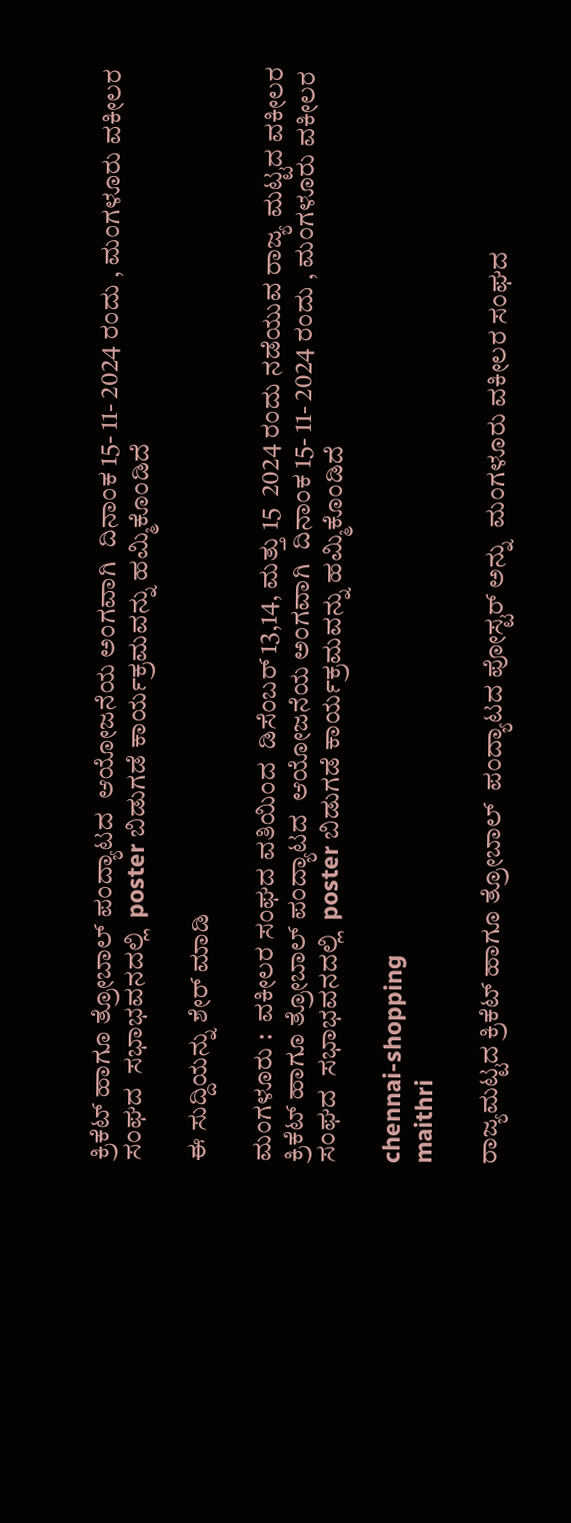ಕ್ರಿಕೆಟ್ ಹಾಗೂ ತ್ರೋಬಾಲ್ ಪಂದ್ಯಾಟದ  ಆಯೋಜನೆಯ ಅಂಗವಾಗಿ  ದಿನಾಂಕ 15- 11- 2024 ರಂದು , ಮಂಗಳೂರು ವಕೀಲರ ಸಂಘದ  ಸಭಾಭವನದಲ್ಲಿ  poster ಬಿಡುಗಡೆ ಕಾರ್ಯಕ್ರಮವನ್ನು ಹಮ್ಮಿಕೊಂಡಿದೆ

ಈ ಸುದ್ದಿಯನ್ನು ಶೇರ್ ಮಾಡಿ

ಮಂಗಳೂರು :  ವಕೀಲರ ಸಂಘದ ವತಿಯಿಂದ  ಡಿಸೆಂಬರ್ 13,14, ಮತ್ತು 15  2024 ರಂದು ನಡೆಯುವ ರಾಜ್ಯ ಮಟ್ಟದ ವಕೀಲರ ಕ್ರಿಕೆಟ್ ಹಾಗೂ ತ್ರೋಬಾಲ್ ಪಂದ್ಯಾಟದ  ಆಯೋಜನೆಯ ಅಂಗವಾಗಿ  ದಿನಾಂಕ 15- 11- 2024 ರಂದು , ಮಂಗಳೂರು ವಕೀಲರ ಸಂಘದ  ಸಭಾಭವನದಲ್ಲಿ  poster ಬಿಡುಗಡೆ ಕಾರ್ಯಕ್ರಮವನ್ನು ಹಮ್ಮಿಕೊಂಡಿದೆ

chennai-shopping
maithri

ರಾಜ್ಯಮಟ್ಟದ ಕ್ರಿಕೆಟ್ ಹಾಗೂ ತ್ರೋಬಾಲ್  ಪಂದ್ಯಾಟದ ಪೋಸ್ಟರ್ ಅನ್ನು  ಮಂಗಳೂರು ವಕೀಲರ ಸಂಘದ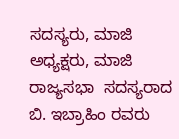ಸದಸ್ಯರು, ಮಾಜಿ ಅಧ್ಯಕ್ಷರು, ಮಾಜಿ ರಾಜ್ಯಸಭಾ  ಸದಸ್ಯರಾದ   ಬಿ. ಇಬ್ರಾಹಿಂ ರವರು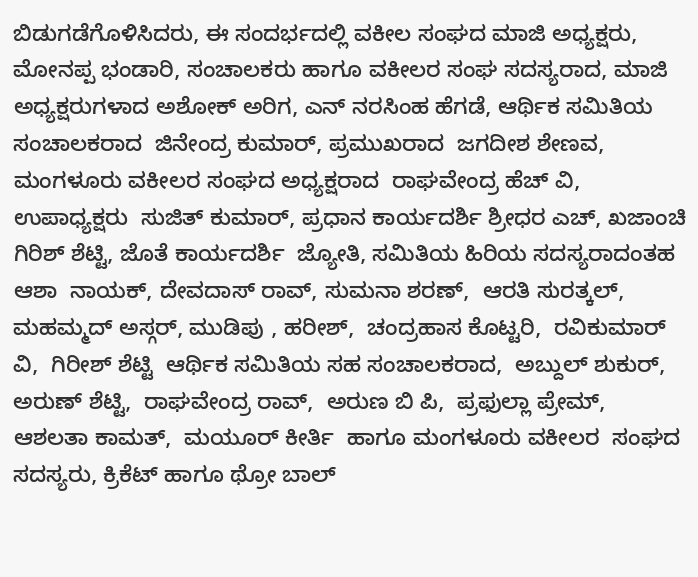ಬಿಡುಗಡೆಗೊಳಿಸಿದರು, ಈ ಸಂದರ್ಭದಲ್ಲಿ ವಕೀಲ ಸಂಘದ ಮಾಜಿ ಅಧ್ಯಕ್ಷರು, ಮೋನಪ್ಪ ಭಂಡಾರಿ, ಸಂಚಾಲಕರು ಹಾಗೂ ವಕೀಲರ ಸಂಘ ಸದಸ್ಯರಾದ, ಮಾಜಿ ಅಧ್ಯಕ್ಷರುಗಳಾದ ಅಶೋಕ್ ಅರಿಗ, ಎನ್ ನರಸಿಂಹ ಹೆಗಡೆ, ಆರ್ಥಿಕ ಸಮಿತಿಯ ಸಂಚಾಲಕರಾದ  ಜಿನೇಂದ್ರ ಕುಮಾರ್, ಪ್ರಮುಖರಾದ  ಜಗದೀಶ ಶೇಣವ, ಮಂಗಳೂರು ವಕೀಲರ ಸಂಘದ ಅಧ್ಯಕ್ಷರಾದ  ರಾಘವೇಂದ್ರ ಹೆಚ್ ವಿ, ಉಪಾಧ್ಯಕ್ಷರು  ಸುಜಿತ್ ಕುಮಾರ್, ಪ್ರಧಾನ ಕಾರ್ಯದರ್ಶಿ ಶ್ರೀಧರ ಎಚ್, ಖಜಾಂಚಿ ಗಿರಿಶ್ ಶೆಟ್ಟಿ, ಜೊತೆ ಕಾರ್ಯದರ್ಶಿ  ಜ್ಯೋತಿ, ಸಮಿತಿಯ ಹಿರಿಯ ಸದಸ್ಯರಾದಂತಹ ಆಶಾ  ನಾಯಕ್, ದೇವದಾಸ್ ರಾವ್, ಸುಮನಾ ಶರಣ್,  ಆರತಿ ಸುರತ್ಕಲ್,  ಮಹಮ್ಮದ್ ಅಸ್ಗರ್, ಮುಡಿಪು , ಹರೀಶ್,  ಚಂದ್ರಹಾಸ ಕೊಟ್ಟರಿ,  ರವಿಕುಮಾರ್ ವಿ,  ಗಿರೀಶ್ ಶೆಟ್ಟಿ  ಆರ್ಥಿಕ ಸಮಿತಿಯ ಸಹ ಸಂಚಾಲಕರಾದ,  ಅಬ್ದುಲ್ ಶುಕುರ್,  ಅರುಣ್ ಶೆಟ್ಟಿ,  ರಾಘವೇಂದ್ರ ರಾವ್,  ಅರುಣ ಬಿ ಪಿ,  ಪ್ರಫುಲ್ಲಾ ಪ್ರೇಮ್,  ಆಶಲತಾ ಕಾಮತ್,  ಮಯೂರ್ ಕೀರ್ತಿ  ಹಾಗೂ ಮಂಗಳೂರು ವಕೀಲರ  ಸಂಘದ ಸದಸ್ಯರು, ಕ್ರಿಕೆಟ್ ಹಾಗೂ ಥ್ರೋ ಬಾಲ್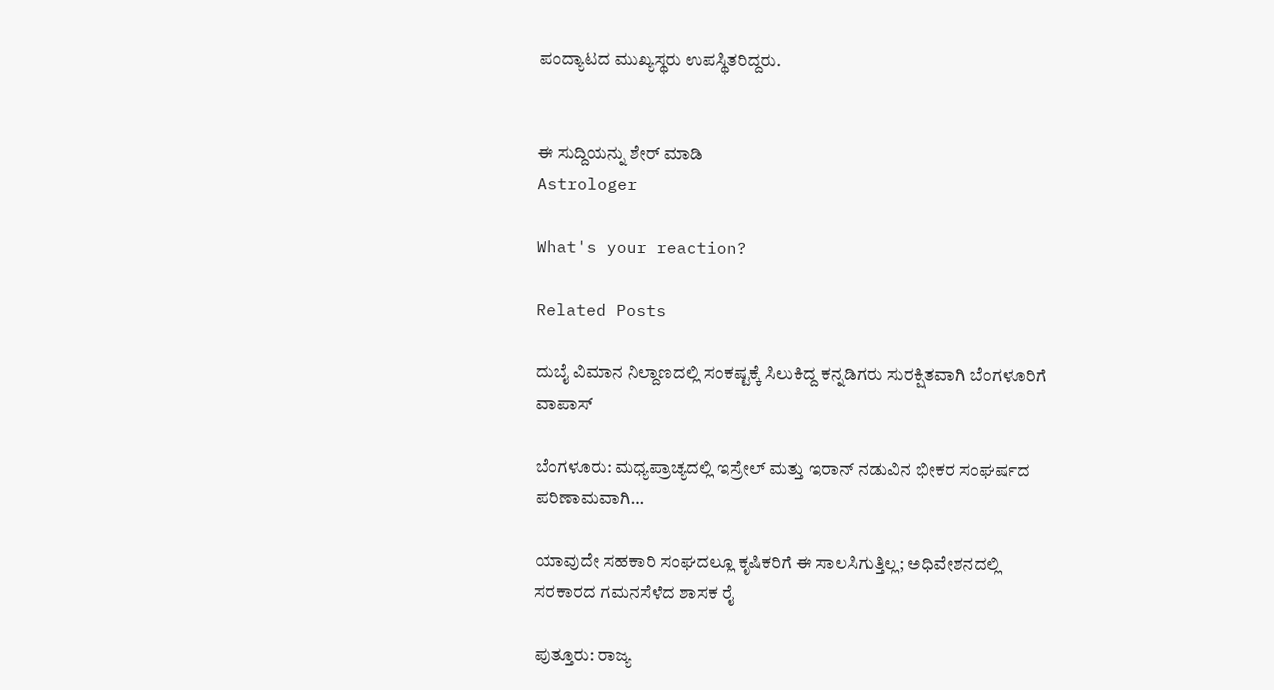ಪಂದ್ಯಾಟದ ಮುಖ್ಯಸ್ಥರು ಉಪಸ್ಥಿತರಿದ್ದರು.


ಈ ಸುದ್ದಿಯನ್ನು ಶೇರ್ ಮಾಡಿ
Astrologer

What's your reaction?

Related Posts

ದುಬೈ ವಿಮಾನ ನಿಲ್ದಾಣದಲ್ಲಿ ಸಂಕಷ್ಟಕ್ಕೆ ಸಿಲುಕಿದ್ದ ಕನ್ನಡಿಗರು ಸುರಕ್ಷಿತವಾಗಿ ಬೆಂಗಳೂರಿಗೆ ವಾಪಾಸ್‌

ಬೆಂಗಳೂರು: ಮಧ್ಯಪ್ರಾಚ್ಯದಲ್ಲಿ ಇಸ್ರೇಲ್ ಮತ್ತು ಇರಾನ್ ನಡುವಿನ ಭೀಕರ ಸಂಘರ್ಷದ ಪರಿಣಾಮವಾಗಿ…

ಯಾವುದೇ ಸಹಕಾರಿ ಸಂಘದಲ್ಲೂ ಕೃಷಿಕರಿಗೆ ಈ ಸಾಲಸಿಗುತ್ತಿಲ್ಲ; ಅಧಿವೇಶನದಲ್ಲಿ ಸರಕಾರದ ಗಮನಸೆಳೆದ ಶಾಸಕ ರೈ

ಪುತ್ತೂರು: ರಾಜ್ಯ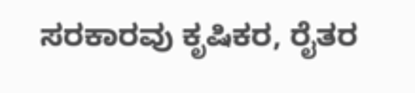ಸರಕಾರವು ಕೃಷಿಕರ, ರೈತರ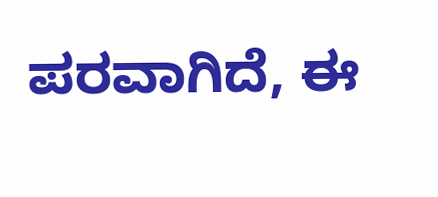ಪರವಾಗಿದೆ, ಈ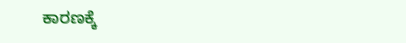ಕಾರಣಕ್ಕೆ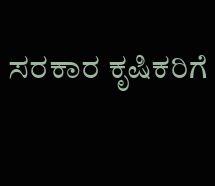ಸರಕಾರ ಕೃಷಿಕರಿಗೆ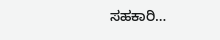ಸಹಕಾರಿ…